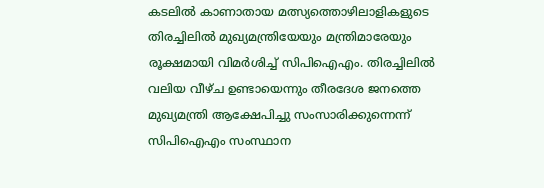കടലിൽ കാണാതായ മത്സ്യത്തൊഴിലാളികളുടെ തിരച്ചിലിൽ മുഖ്യമന്ത്രിയേയും മന്ത്രിമാരേയും രൂക്ഷമായി വിമർശിച്ച് സിപിഐഎം. തിരച്ചിലിൽ വലിയ വീഴ്ച ഉണ്ടായെന്നും തീരദേശ ജനത്തെ മുഖ്യമന്ത്രി ആക്ഷേപിച്ചു സംസാരിക്കുന്നെന്ന് സിപിഐഎം സംസ്ഥാന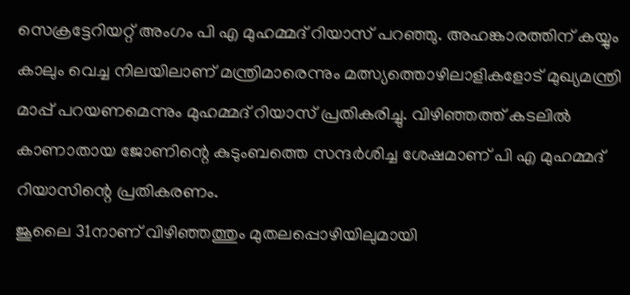സെക്രട്ടേറിയറ്റ് അംഗം പി എ മുഹമ്മദ് റിയാസ് പറഞ്ഞു. അഹങ്കാരത്തിന് കയ്യും കാലും വെച്ച നിലയിലാണ് മന്ത്രിമാരെന്നും മത്സ്യത്തൊഴിലാളികളോട് മുഖ്യമന്ത്രി മാപ്പ് പറയണമെന്നും മുഹമ്മദ് റിയാസ് പ്രതികരിച്ചു. വിഴിഞ്ഞത്ത് കടലിൽ കാണാതായ ജോണിന്റെ കുടുംബത്തെ സന്ദർശിച്ച ശേഷമാണ് പി എ മുഹമ്മദ് റിയാസിന്റെ പ്രതികരണം.
ജൂലൈ 31നാണ് വിഴിഞ്ഞത്തും മുതലപ്പൊഴിയിലുമായി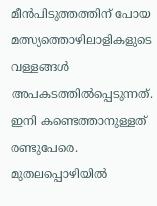മീൻപിടുത്തത്തിന് പോയ മത്സ്യത്തൊഴിലാളികളുടെ വള്ളങ്ങൾ അപകടത്തിൽപ്പെടുന്നത്. ഇനി കണ്ടെത്താനുള്ളത് രണ്ടുപേരെ. മുതലപ്പൊഴിയിൽ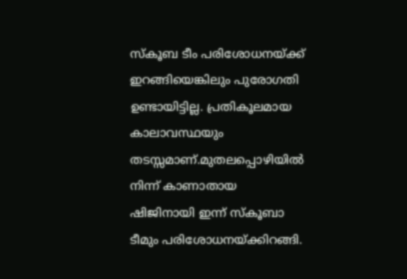സ്കൂബ ടീം പരിശോധനയ്ക്ക് ഇറങ്ങിയെങ്കിലും പുരോഗതി ഉണ്ടായിട്ടില്ല. പ്രതികൂലമായ കാലാവസ്ഥയും തടസ്സമാണ്.മുതലപ്പൊഴിയിൽ നിന്ന് കാണാതായ ഷിജിനായി ഇന്ന് സ്കൂബാ ടീമും പരിശോധനയ്ക്കിറങ്ങി.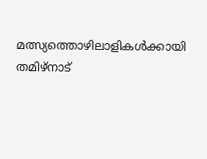മത്സ്യത്തൊഴിലാളികൾക്കായി തമിഴ്നാട്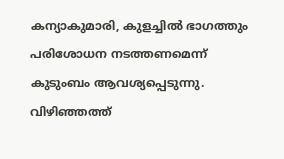കന്യാകുമാരി, കുളച്ചിൽ ഭാഗത്തും പരിശോധന നടത്തണമെന്ന് കുടുംബം ആവശ്യപ്പെടുന്നു.
വിഴിഞ്ഞത്ത്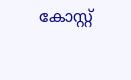കോസ്റ്റ്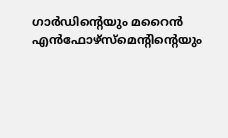ഗാർഡിന്റെയും മറൈൻ എൻഫോഴ്സ്മെന്റിന്റെയും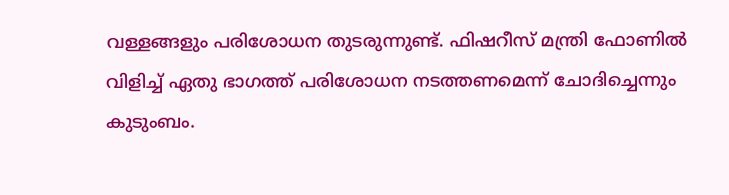വള്ളങ്ങളും പരിശോധന തുടരുന്നുണ്ട്. ഫിഷറീസ് മന്ത്രി ഫോണിൽ വിളിച്ച് ഏതു ഭാഗത്ത് പരിശോധന നടത്തണമെന്ന് ചോദിച്ചെന്നും കുടുംബം.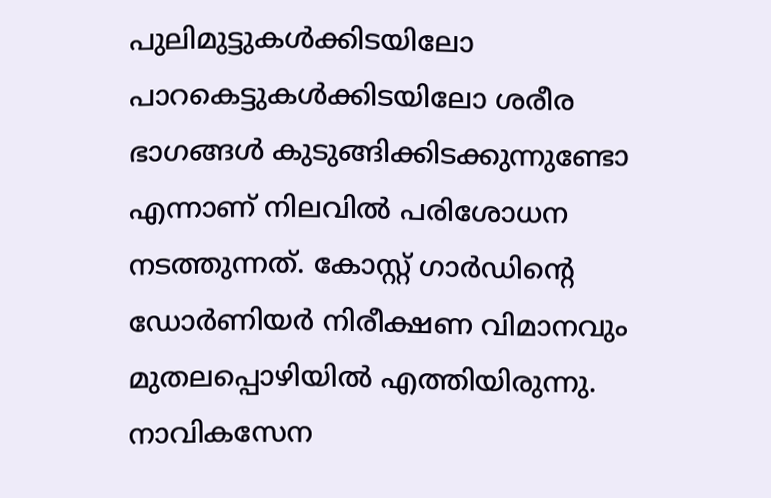പുലിമുട്ടുകൾക്കിടയിലോ പാറകെട്ടുകൾക്കിടയിലോ ശരീര ഭാഗങ്ങൾ കുടുങ്ങിക്കിടക്കുന്നുണ്ടോ എന്നാണ് നിലവിൽ പരിശോധന നടത്തുന്നത്. കോസ്റ്റ് ഗാർഡിന്റെ ഡോർണിയർ നിരീക്ഷണ വിമാനവും മുതലപ്പൊഴിയിൽ എത്തിയിരുന്നു. നാവികസേന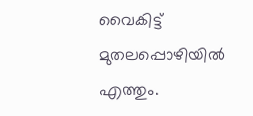വൈകിട്ട് മുതലപ്പൊഴിയിൽ എത്തും.